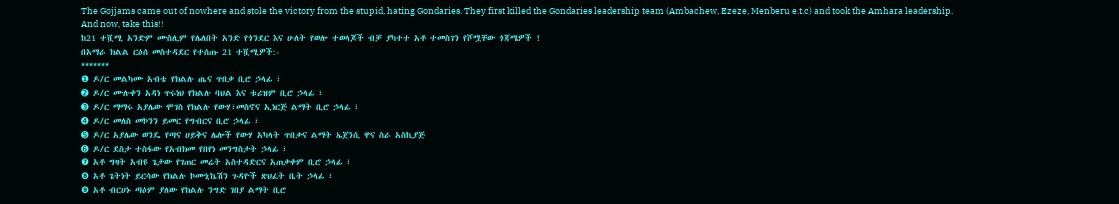The Gojjams came out of nowhere and stole the victory from the stupid, hating Gondaries. They first killed the Gondaries leadership team (Ambachew, Ezeze, Menberu e.t.c) and took the Amhara leadership.
And now, take this!!
ከ21 ተሿሚ አንድም ሙስሊም የሌለበት አንድ የጎንደር እና ሁለት የወሎ ተወላጆች ብቻ ያካተተ አቶ ተመስገን የሾሟቸው ጎጃሜዎች !
በአማራ ክልል ርዕሰ መስተዳደር የተሰጡ 21 ተሿሚዎች:-
*******
❶ ዶ/ር መልካሙ አብቴ የክልሉ ጤና ጥበቃ ቢሮ ኃላፊ ፣
➋ ዶ/ር ሙሉቀን አዳነ ጥሩነህ የክልሉ ባህል እና ቱሪዝም ቢሮ ኃላፊ ፣
➌ ዶ/ር ማማሩ አያሌው ሞገስ የክልሉ የውሃ፣መስኖና ኢነርጅ ልማት ቢሮ ኃላፊ ፣
➍ ዶ/ር መለስ መኮንን ይመር የግብርና ቢሮ ኃላፊ ፣
➎ ዶ/ር አያሌው ወንዴ የጣና ሀይቅና ሌሎች የውሃ አካላት ጥበቃና ልማት ኤጀንሲ ዋና ስራ አስኪያጅ
➏ ዶ/ር ደስታ ተስፋው የአብክመ የበየነ መንግስታት ኃላፊ ፣
❼ አቶ ግዛት አብዩ ጌታው የገጠር መሬት አስተዳድርና አጠቃቀም ቢሮ ኃላፊ ፣
❽ አቶ ጌትነት ይርሳው የክልሉ ኮሙኒኬሽን ጉዳዮች ጽህፈት ቤት ኃላፊ ፣
❾ አቶ ብርሀኑ ጣዕም ያለው የክልሉ ንግድ ገበያ ልማት ቢሮ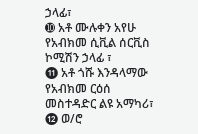ኃላፊ፣
➓ አቶ ሙሉቀን አየሁ የአብክመ ሲቪል ሰርቪስ ኮሚሽን ኃላፊ ፣
⓫ አቶ ጎሹ እንዳላማው የአብክመ ርዕሰ መስተዳድር ልዩ አማካሪ፣
⓬ ወ/ሮ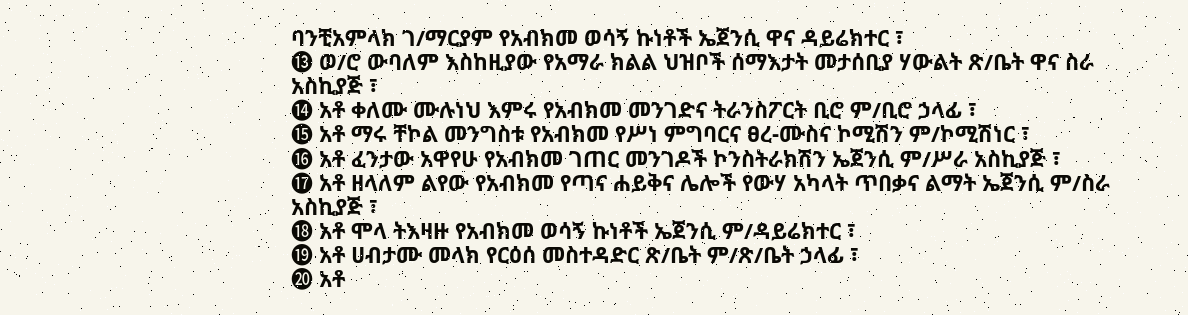ባንቺአምላክ ገ/ማርያም የአብክመ ወሳኝ ኩነቶች ኤጀንሲ ዋና ዳይሬክተር ፣
⓭ ወ/ሮ ውባለም እስከዚያው የአማራ ክልል ህዝቦች ሰማእታት መታሰቢያ ሃውልት ጽ/ቤት ዋና ስራ አስኪያጅ ፣
⓮ አቶ ቀለሙ ሙሉነህ እምሩ የአብክመ መንገድና ትራንስፖርት ቢሮ ም/ቢሮ ኃላፊ ፣
⓯ አቶ ማሩ ቸኮል መንግስቱ የአብክመ የሥነ ምግባርና ፀረ-ሙስና ኮሚሽን ም/ኮሚሽነር ፣
⓰ አቶ ፈንታው አዋየሁ የአብክመ ገጠር መንገዶች ኮንስትራክሽን ኤጀንሲ ም/ሥራ አስኪያጅ ፣
⓱ አቶ ዘላለም ልየው የአብክመ የጣና ሐይቅና ሌሎች የውሃ አካላት ጥበቃና ልማት ኤጀንሲ ም/ስራ አስኪያጅ ፣
⓲ አቶ ሞላ ትእዛዙ የአብክመ ወሳኝ ኩነቶች ኤጀንሲ ም/ዳይሬክተር ፣
⓳ አቶ ሀብታሙ መላክ የርዕሰ መስተዳድር ጽ/ቤት ም/ጽ/ቤት ኃላፊ ፣
⓴ አቶ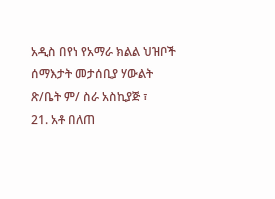አዲስ በየነ የአማራ ክልል ህዝቦች ሰማእታት መታሰቢያ ሃውልት ጽ/ቤት ም/ ስራ አስኪያጅ ፣
21. አቶ በለጠ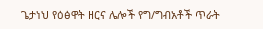ጌታነህ የዕፅዋት ዘርና ሌሎች የግ/ግብአቶች ጥራት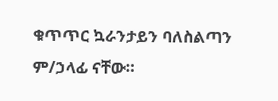ቁጥጥር ኳራንታይን ባለስልጣን ም/ኃላፊ ናቸው።